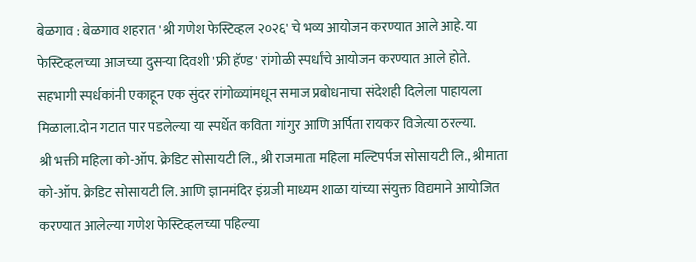बेळगाव : बेळगाव शहरात 'श्री गणेश फेस्टिव्हल २०२६' चे भव्य आयोजन करण्यात आले आहे. या फेस्टिव्हलच्या आजच्या दुसऱ्या दिवशी 'फ्री हॅण्ड' रांगोळी स्पर्धांचे आयोजन करण्यात आले होते. सहभागी स्पर्धकांनी एकाहून एक सुंदर रांगोळ्यांमधून समाज प्रबोधनाचा संदेशही दिलेला पाहायला मिळाला.दोन गटात पार पडलेल्या या स्पर्धेत कविता गांगुर आणि अर्पिता रायकर विजेत्या ठरल्या.
श्री भक्ती महिला को-ऑप. क्रेडिट सोसायटी लि., श्री राजमाता महिला मल्टिपर्पज सोसायटी लि., श्रीमाता को-ऑप. क्रेडिट सोसायटी लि. आणि ज्ञानमंदिर इंग्रजी माध्यम शाळा यांच्या संयुक्त विद्यमाने आयोजित करण्यात आलेल्या गणेश फेस्टिव्हलच्या पहिल्या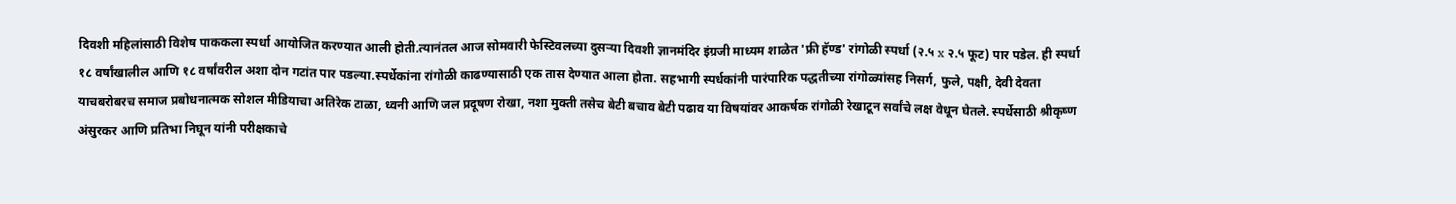दिवशी महिलांसाठी विशेष पाककला स्पर्धा आयोजित करण्यात आली होती.त्यानंतल आज सोमवारी फेस्टिवलच्या दुसऱ्या दिवशी ज्ञानमंदिर इंग्रजी माध्यम शाळेत 'फ्री हॅण्ड' रांगोळी स्पर्धा (२.५ x २.५ फूट) पार पडेल. ही स्पर्धा १८ वर्षांखालील आणि १८ वर्षांवरील अशा दोन गटांत पार पडल्या.स्पर्धेकांना रांगोळी काढण्यासाठी एक तास देण्यात आला होता. सहभागी स्पर्धकांनी पारंपारिक पद्धतीच्या रांगोळ्यांसह निसर्ग, फुले, पक्षी, देवी देवता याचबरोबरच समाज प्रबोधनात्मक सोशल मीडियाचा अतिरेक टाळा, ध्वनी आणि जल प्रदूषण रोखा, नशा मुक्ती तसेच बेटी बचाव बेटी पढाव या विषयांवर आकर्षक रांगोळी रेखाटून सर्वांचे लक्ष वेधून घेतले. स्पर्धेसाठी श्रीकृष्ण अंसुरकर आणि प्रतिभा निघून यांनी परीक्षकाचे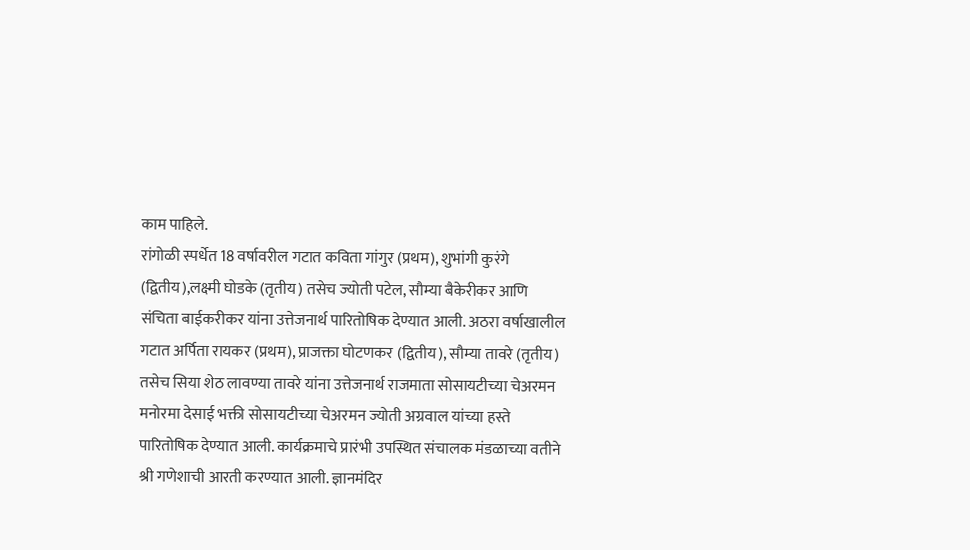काम पाहिले.
रांगोळी स्पर्धेत 18 वर्षावरील गटात कविता गांगुर (प्रथम), शुभांगी कुरंगे (द्वितीय),लक्ष्मी घोडके (तृतीय) तसेच ज्योती पटेल, सौम्या बैकेरीकर आणि संचिता बाईकरीकर यांना उत्तेजनार्थ पारितोषिक देण्यात आली. अठरा वर्षाखालील गटात अर्पिता रायकर (प्रथम), प्राजक्ता घोटणकर (द्वितीय), सौम्या तावरे (तृतीय) तसेच सिया शेठ लावण्या तावरे यांना उत्तेजनार्थ राजमाता सोसायटीच्या चेअरमन मनोरमा देसाई भक्ती सोसायटीच्या चेअरमन ज्योती अग्रवाल यांच्या हस्ते पारितोषिक देण्यात आली. कार्यक्रमाचे प्रारंभी उपस्थित संचालक मंडळाच्या वतीने श्री गणेशाची आरती करण्यात आली. ज्ञानमंदिर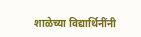शाळेच्या विद्यार्थिनींनी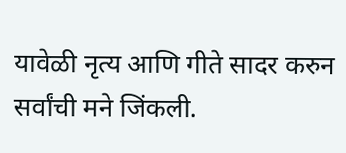यावेळी नृत्य आणि गीते सादर करुन सर्वांची मने जिंकली.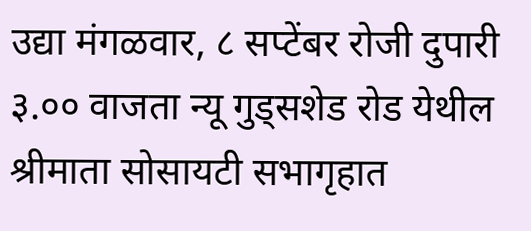उद्या मंगळवार, ८ सप्टेंबर रोजी दुपारी ३.०० वाजता न्यू गुड्सशेड रोड येथील श्रीमाता सोसायटी सभागृहात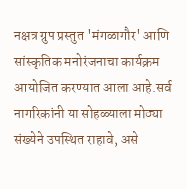नक्षत्र ग्रुप प्रस्तुत 'मंगळागौर' आणि सांस्कृतिक मनोरंजनाचा कार्यक्रम आयोजित करण्यात आला आहे.सर्व नागरिकांनी या सोहळ्याला मोठ्या संख्येने उपस्थित राहावे, असे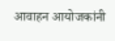आवाहन आयोजकांनी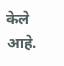केले आहे.